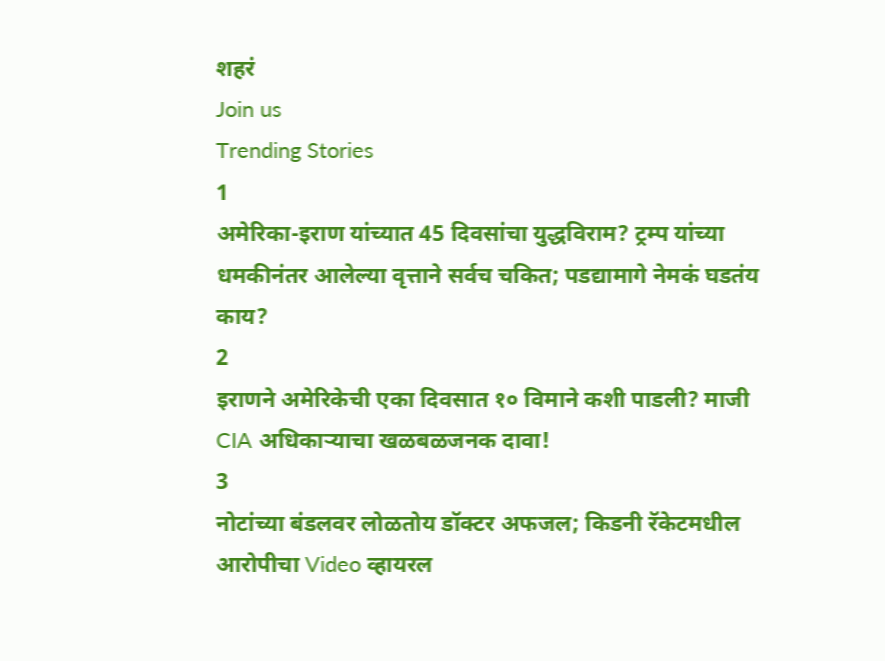शहरं
Join us
Trending Stories
1
अमेरिका-इराण यांच्यात 45 दिवसांचा युद्धविराम? ट्रम्प यांच्या धमकीनंतर आलेल्या वृत्ताने सर्वच चकित; पडद्यामागे नेमकं घडतंय काय?
2
इराणने अमेरिकेची एका दिवसात १० विमाने कशी पाडली? माजी CIA अधिकाऱ्याचा खळबळजनक दावा!
3
नोटांच्या बंडलवर लोळतोय डॉक्टर अफजल; किडनी रॅकेटमधील आरोपीचा Video व्हायरल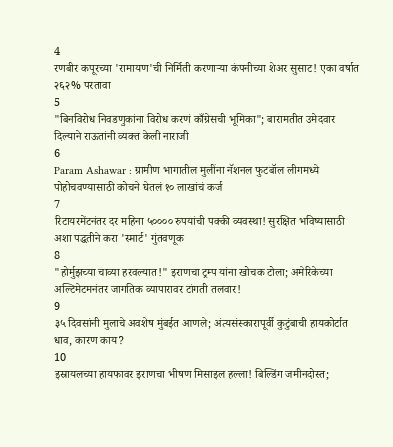4
रणबीर कपूरच्या 'रामायण'ची निर्मिती करणाऱ्या कंपनीच्या शेअर सुसाट! एका वर्षात २६२% परतावा
5
"बिनविरोध निवडणुकांना विरोध करणं काँग्रेसची भूमिका"; बारामतीत उमेदवार दिल्याने राऊतांनी व्यक्त केली नाराजी
6
Param Ashawar : ग्रामीण भागातील मुलींना नॅशनल फुटबॉल लीगमध्ये पोहोचवण्यासाठी कोचने घेतलं १० लाखांचं कर्ज
7
रिटायरमेंटनंतर दर महिना ५०००० रुपयांची पक्की व्यवस्था! सुरक्षित भविष्यासाठी अशा पद्धतीने करा 'स्मार्ट' गुंतवणूक
8
"होर्मुझच्या चाव्या हरवल्यात!" इराणचा ट्रम्प यांना खोचक टोला; अमेरिकेच्या अल्टिमेटमनंतर जागतिक व्यापारावर टांगती तलवार!
9
३५ दिवसांनी मुलाचे अवशेष मुंबईत आणले; अंत्यसंस्कारापूर्वी कुटुंबाची हायकोर्टात धाव, कारण काय?
10
इस्रायलच्या हायफावर इराणचा भीषण मिसाइल हल्ला! बिल्डिंग जमीनदोस्त;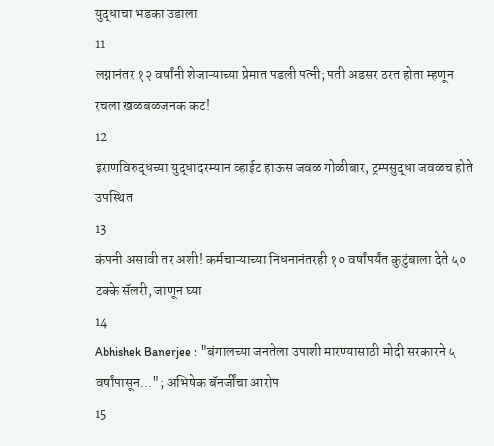युद्धाचा भडका उडाला
11
लग्नानंतर १२ वर्षांनी शेजाऱ्याच्या प्रेमात पडली पत्नी; पती अडसर ठरत होता म्हणून रचला खळबळजनक कट!
12
इराणविरुद्धच्या युद्धादरम्यान व्हाईट हाऊस जवळ गोळीबार, ट्रम्पसुद्धा जवळच होते उपस्थित
13
कंपनी असावी तर अशी! कर्मचाऱ्याच्या निधनानंतरही १० वर्षांपर्यंत कुटुंबाला देते ५० टक्के सॅलरी, जाणून घ्या
14
Abhishek Banerjee : "बंगालच्या जनतेला उपाशी मारण्यासाठी मोदी सरकारने ५ वर्षांपासून..."; अभिषेक बॅनर्जींचा आरोप
15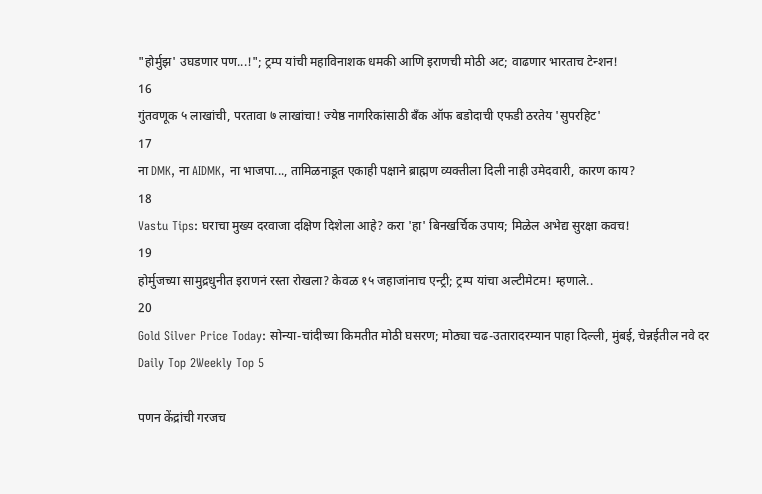"होर्मुझ' उघडणार पण...!"; ट्रम्प यांची महाविनाशक धमकी आणि इराणची मोठी अट; वाढणार भारताच टेन्शन!
16
गुंतवणूक ५ लाखांची, परतावा ७ लाखांचा! ज्येष्ठ नागरिकांसाठी बँक ऑफ बडोदाची एफडी ठरतेय 'सुपरहिट'
17
ना DMK, ना AIDMK, ना भाजपा..., तामिळनाडूत एकाही पक्षाने ब्राह्मण व्यक्तीला दिली नाही उमेदवारी, कारण काय?
18
Vastu Tips: घराचा मुख्य दरवाजा दक्षिण दिशेला आहे? करा 'हा' बिनखर्चिक उपाय; मिळेल अभेद्य सुरक्षा कवच!
19
होर्मुजच्या सामुद्रधुनीत इराणनं रस्ता रोखला? केवळ १५ जहाजांनाच एन्ट्री; ट्रम्प यांचा अल्टीमेटम! म्हणाले..
20
Gold Silver Price Today: सोन्या-चांदीच्या किमतीत मोठी घसरण; मोठ्या चढ-उतारादरम्यान पाहा दिल्ली, मुंबई, चेन्नईतील नवे दर
Daily Top 2Weekly Top 5

पणन केंद्रांची गरजच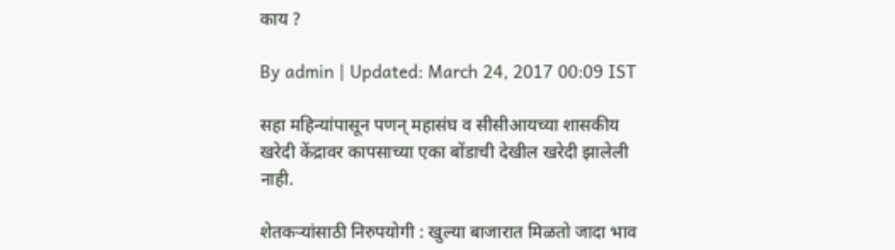काय ?

By admin | Updated: March 24, 2017 00:09 IST

सहा महिन्यांपासून पणन् महासंघ व सीसीआयच्या शासकीय खरेदी केंद्रावर कापसाच्या एका बोंडाची देखील खरेदी झालेली नाही.

शेतकऱ्यांसाठी निरुपयोगी : खुल्या बाजारात मिळतो जादा भाव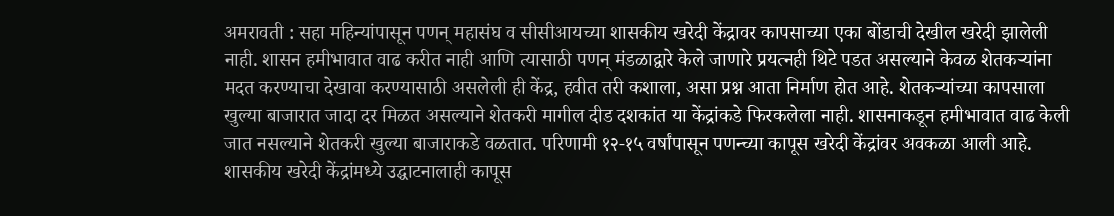अमरावती : सहा महिन्यांपासून पणन् महासंघ व सीसीआयच्या शासकीय खरेदी केंद्रावर कापसाच्या एका बोंडाची देखील खरेदी झालेली नाही. शासन हमीभावात वाढ करीत नाही आणि त्यासाठी पणन् मंडळाद्वारे केले जाणारे प्रयत्नही थिटे पडत असल्याने केवळ शेतकऱ्यांना मदत करण्याचा देखावा करण्यासाठी असलेली ही केंद्र, हवीत तरी कशाला, असा प्रश्न आता निर्माण होत आहे. शेतकऱ्यांच्या कापसाला खुल्या बाजारात जादा दर मिळत असल्याने शेतकरी मागील दीड दशकांत या केंद्रांकडे फिरकलेला नाही. शासनाकडून हमीभावात वाढ केली जात नसल्याने शेतकरी खुल्या बाजाराकडे वळतात. परिणामी १२-१५ वर्षांपासून पणन्च्या कापूस खरेदी केंद्रांवर अवकळा आली आहे. शासकीय खरेदी केंद्रांमध्ये उद्घाटनालाही कापूस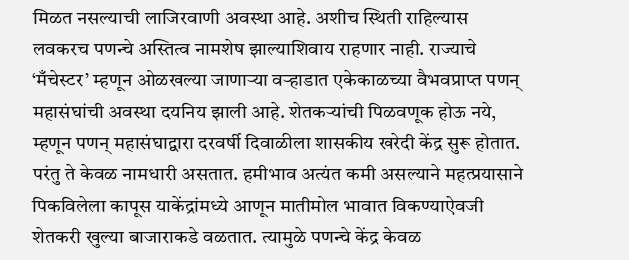मिळत नसल्याची लाजिरवाणी अवस्था आहे. अशीच स्थिती राहिल्यास लवकरच पणन्चे अस्तित्व नामशेष झाल्याशिवाय राहणार नाही. राज्याचे ‘मँचेस्टर’ म्हणून ओळखल्या जाणाऱ्या वऱ्हाडात एकेकाळच्या वैभवप्राप्त पणन् महासंघांची अवस्था दयनिय झाली आहे. शेतकऱ्यांची पिळवणूक होऊ नये, म्हणून पणन् महासंघाद्वारा दरवर्षी दिवाळीला शासकीय खरेदी केंद्र सुरू होतात. परंतु ते केवळ नामधारी असतात. हमीभाव अत्यंत कमी असल्याने महत्प्रयासाने पिकविलेला कापूस याकेंद्रांमध्ये आणून मातीमोल भावात विकण्याऐवजी शेतकरी खुल्या बाजाराकडे वळतात. त्यामुळे पणन्चे केंद्र केवळ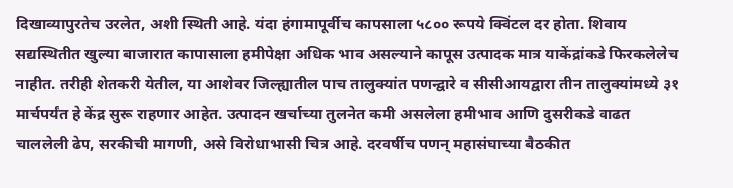दिखाव्यापुरतेच उरलेत, अशी स्थिती आहे. यंदा हंगामापूर्वीच कापसाला ५८०० रूपये क्विंटल दर होता. शिवाय सद्यस्थितीत खुल्या बाजारात कापासाला हमीपेक्षा अधिक भाव असल्याने कापूस उत्पादक मात्र याकेंद्रांकडे फिरकलेलेच नाहीत. तरीही शेतकरी येतील, या आशेवर जिल्ह्यातील पाच तालुक्यांत पणन्द्वारे व सीसीआयद्वारा तीन तालुक्यांमध्ये ३१ मार्चपर्यंत हे केंद्र सुरू राहणार आहेत. उत्पादन खर्चाच्या तुलनेत कमी असलेला हमीभाव आणि दुसरीकडे वाढत चाललेली ढेप, सरकीची मागणी, असे विरोधाभासी चित्र आहे. दरवर्षीच पणन् महासंघाच्या बैठकीत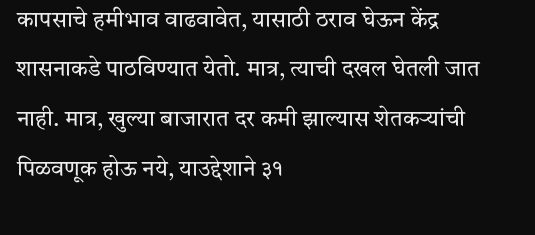कापसाचे हमीभाव वाढवावेत, यासाठी ठराव घेऊन केंद्र शासनाकडे पाठविण्यात येतो. मात्र, त्याची दखल घेतली जात नाही. मात्र, खुल्या बाजारात दर कमी झाल्यास शेतकऱ्यांची पिळवणूक होऊ नये, याउद्देशाने ३१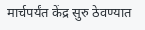मार्चपर्यंत केंद्र सुरु ठेवण्यात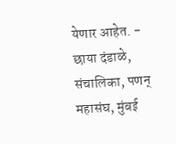येणार आहेत. - छाया दंडाळे, संचालिका, पणन् महासंघ, मुंबई